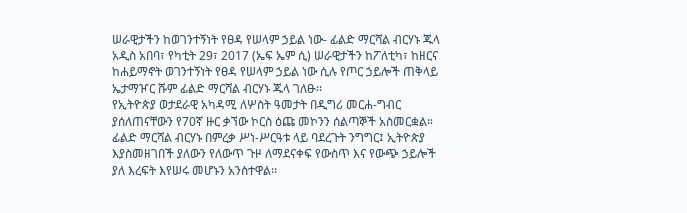ሠራዊታችን ከወገንተኝነት የፀዳ የሠላም ኃይል ነው- ፊልድ ማርሻል ብርሃኑ ጁላ
አዲስ አበባ፣ የካቲት 29፣ 2017 (ኤፍ ኤም ሲ) ሠራዊታችን ከፖለቲካ፣ ከዘርና ከሐይማኖት ወገንተኝነት የፀዳ የሠላም ኃይል ነው ሲሉ የጦር ኃይሎች ጠቅላይ ኤታማዦር ሹም ፊልድ ማርሻል ብርሃኑ ጁላ ገለፁ፡፡
የኢትዮጵያ ወታደራዊ አካዳሚ ለሦስት ዓመታት በዲግሪ መርሐ-ግብር ያሰለጠናቸውን የ70ኛ ዙር ቃኘው ኮርስ ዕጩ መኮንን ሰልጣኞች አስመርቋል።
ፊልድ ማርሻል ብርሃኑ በምረቃ ሥነ-ሥርዓቱ ላይ ባደረጉት ንግግር፤ ኢትዮጵያ እያስመዘገበች ያለውን የለውጥ ጉዞ ለማደናቀፍ የውስጥ እና የውጭ ኃይሎች ያለ እረፍት እየሠሩ መሆኑን አንስተዋል፡፡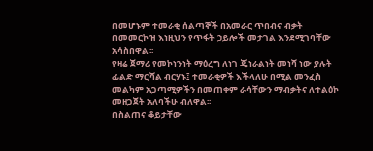በመሆኑም ተመራቂ ሰልጣኞች በአመራር ጥበብና ብቃት በመመርኮዝ እነዚህን የጥፋት ኃይሎች መታገል እንደሚገባቸው አሳስበዋል፡፡
የዛሬ ጀማሪ የመኮነንነት ማዕረግ ለነገ ጄነራልነት መነሻ ነው ያሉት ፊልድ ማርሻል ብርሃኑ፤ ተመራቂዎች እችላለሁ በሚል መንፈስ መልካም አጋጣሚዎችን በመጠቀም ራሳቸውን ማብቃትና ለተልዕኮ መዘጋጀት አለባችሁ ብለዋል፡፡
በስልጠና ቆይታቸው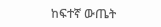ከፍተኛ ውጤት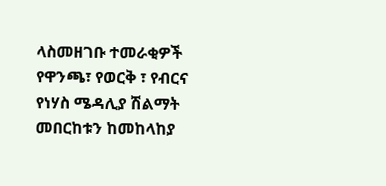ላስመዘገቡ ተመራቂዎች የዋንጫ፣ የወርቅ ፣ የብርና የነሃስ ሜዳሊያ ሽልማት መበርከቱን ከመከላከያ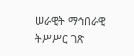ሠራዊት ማኅበራዊ ትሥሥር ገጽ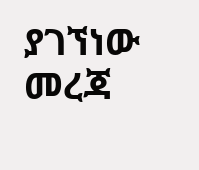ያገኘነው መረጃ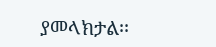ያመላክታል፡፡